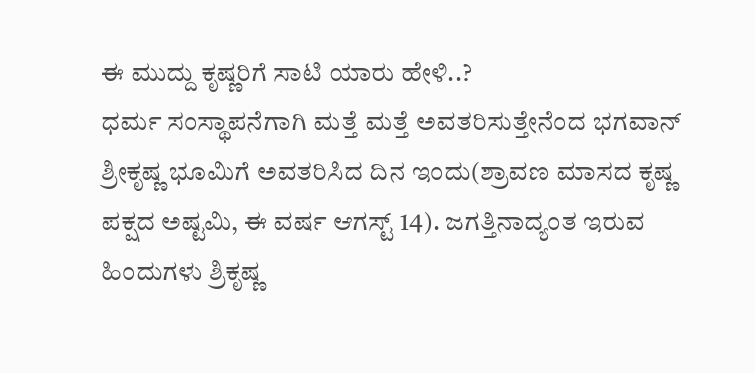ಈ ಮುದ್ದು ಕೃಷ್ಣರಿಗೆ ಸಾಟಿ ಯಾರು ಹೇಳಿ..?
ಧರ್ಮ ಸಂಸ್ಥಾಪನೆಗಾಗಿ ಮತ್ತೆ ಮತ್ತೆ ಅವತರಿಸುತ್ತೇನೆಂದ ಭಗವಾನ್ ಶ್ರೀಕೃಷ್ಣ ಭೂಮಿಗೆ ಅವತರಿಸಿದ ದಿನ ಇಂದು(ಶ್ರಾವಣ ಮಾಸದ ಕೃಷ್ಣ ಪಕ್ಷದ ಅಷ್ಟಮಿ, ಈ ವರ್ಷ ಆಗಸ್ಟ್ 14). ಜಗತ್ತಿನಾದ್ಯಂತ ಇರುವ ಹಿಂದುಗಳು ಶ್ರಿಕೃಷ್ಣ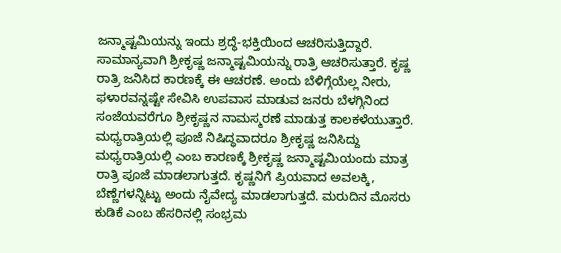ಜನ್ಮಾಷ್ಟಮಿಯನ್ನು ಇಂದು ಶ್ರದ್ಧೆ-ಭಕ್ತಿಯಿಂದ ಆಚರಿಸುತ್ತಿದ್ದಾರೆ.
ಸಾಮಾನ್ಯವಾಗಿ ಶ್ರೀಕೃಷ್ಣ ಜನ್ಮಾಷ್ಟಮಿಯನ್ನು ರಾತ್ರಿ ಆಚರಿಸುತ್ತಾರೆ. ಕೃಷ್ಣ ರಾತ್ರಿ ಜನಿಸಿದ ಕಾರಣಕ್ಕೆ ಈ ಆಚರಣೆ. ಅಂದು ಬೆಳಿಗ್ಗೆಯೆಲ್ಲ ನೀರು, ಫಳಾರವನ್ನಷ್ಟೇ ಸೇವಿಸಿ ಉಪವಾಸ ಮಾಡುವ ಜನರು ಬೆಳಗ್ಗಿನಿಂದ ಸಂಜೆಯವರೆಗೂ ಶ್ರೀಕೃಷ್ಣನ ನಾಮಸ್ಮರಣೆ ಮಾಡುತ್ತ ಕಾಲಕಳೆಯುತ್ತಾರೆ.
ಮಧ್ಯರಾತ್ರಿಯಲ್ಲಿ ಪೂಜೆ ನಿಷಿದ್ಧವಾದರೂ ಶ್ರೀಕೃಷ್ಣ ಜನಿಸಿದ್ದು ಮಧ್ಯರಾತ್ರಿಯಲ್ಲಿ ಎಂಬ ಕಾರಣಕ್ಕೆ ಶ್ರೀಕೃಷ್ಣ ಜನ್ಮಾಷ್ಟಮಿಯಂದು ಮಾತ್ರ ರಾತ್ರಿ ಪೂಜೆ ಮಾಡಲಾಗುತ್ತದೆ. ಕೃಷ್ಣನಿಗೆ ಪ್ರಿಯವಾದ ಅವಲಕ್ಕಿ, ಬೆಣ್ಣೆಗಳನ್ನಿಟ್ಟು ಅಂದು ನೈವೇದ್ಯ ಮಾಡಲಾಗುತ್ತದೆ. ಮರುದಿನ ಮೊಸರು ಕುಡಿಕೆ ಎಂಬ ಹೆಸರಿನಲ್ಲಿ ಸಂಭ್ರಮ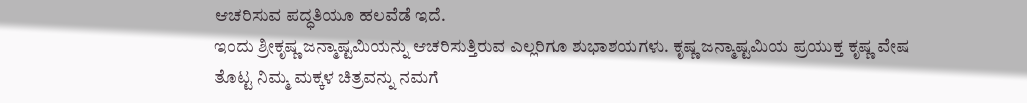ಆಚರಿಸುವ ಪದ್ಧತಿಯೂ ಹಲವೆಡೆ ಇದೆ.
ಇಂದು ಶ್ರೀಕೃಷ್ಣ ಜನ್ಮಾಷ್ಟಮಿಯನ್ನು ಆಚರಿಸುತ್ತಿರುವ ಎಲ್ಲರಿಗೂ ಶುಭಾಶಯಗಳು. ಕೃಷ್ಣ ಜನ್ಮಾಷ್ಟಮಿಯ ಪ್ರಯುಕ್ತ ಕೃಷ್ಣ ವೇಷ ತೊಟ್ಟ ನಿಮ್ಮ ಮಕ್ಕಳ ಚಿತ್ರವನ್ನು ನಮಗೆ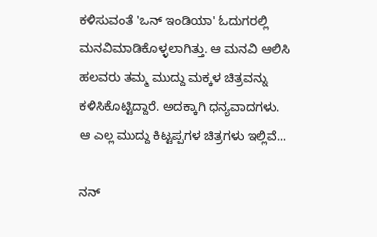ಕಳಿಸುವಂತೆ 'ಒನ್ ಇಂಡಿಯಾ' ಓದುಗರಲ್ಲಿ ಮನವಿಮಾಡಿಕೊಳ್ಳಲಾಗಿತ್ತು. ಆ ಮನವಿ ಆಲಿಸಿ ಹಲವರು ತಮ್ಮ ಮುದ್ದು ಮಕ್ಕಳ ಚಿತ್ರವನ್ನು ಕಳಿಸಿಕೊಟ್ಟಿದ್ದಾರೆ. ಅದಕ್ಕಾಗಿ ಧನ್ಯವಾದಗಳು.
ಆ ಎಲ್ಲ ಮುದ್ದು ಕಿಟ್ಟಪ್ಪಗಳ ಚಿತ್ರಗಳು ಇಲ್ಲಿವೆ...

ನನ್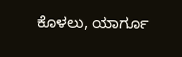ಕೊಳಲು, ಯಾರ್ಗೂ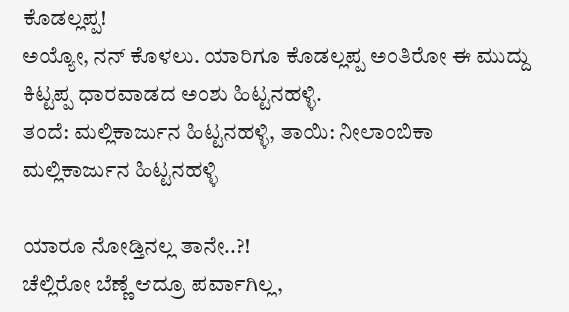ಕೊಡಲ್ಲಪ್ಪ!
ಅಯ್ಯೋ, ನನ್ ಕೊಳಲು. ಯಾರಿಗೂ ಕೊಡಲ್ಲಪ್ಪ ಅಂತಿರೋ ಈ ಮುದ್ದು ಕಿಟ್ಟಪ್ಪ ಧಾರವಾಡದ ಅಂಶು ಹಿಟ್ಟನಹಳ್ಳಿ.
ತಂದೆ: ಮಲ್ಲಿಕಾರ್ಜುನ ಹಿಟ್ಟನಹಳ್ಳಿ, ತಾಯಿ: ನೀಲಾಂಬಿಕಾ ಮಲ್ಲಿಕಾರ್ಜುನ ಹಿಟ್ಟನಹಳ್ಳಿ

ಯಾರೂ ನೋಡ್ತಿನಲ್ಲ ತಾನೇ..?!
ಚೆಲ್ಲಿರೋ ಬೆಣ್ಣೆ ಆದ್ರೂ ಪರ್ವಾಗಿಲ್ಲ,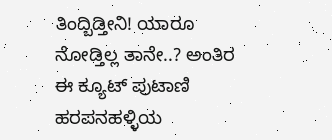ತಿಂದ್ಬಿಡ್ತೀನಿ! ಯಾರೂ ನೋಡ್ತಿಲ್ಲ ತಾನೇ..? ಅಂತಿರ ಈ ಕ್ಯೂಟ್ ಪುಟಾಣಿ ಹರಪನಹಳ್ಳಿಯ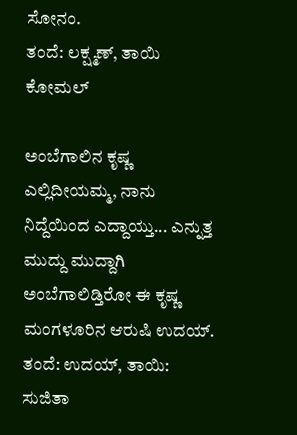ಸೋನಂ.
ತಂದೆ: ಲಕ್ಷ್ಮಣ್, ತಾಯಿ ಕೋಮಲ್

ಅಂಬೆಗಾಲಿನ ಕೃಷ್ಣ
ಎಲ್ಲಿದೀಯಮ್ಮ, ನಾನು ನಿದ್ದೆಯಿಂದ ಎದ್ದಾಯ್ತು... ಎನ್ನುತ್ತ ಮುದ್ದು ಮುದ್ದಾಗಿ ಅಂಬೆಗಾಲಿಡ್ತಿರೋ ಈ ಕೃಷ್ಣ ಮಂಗಳೂರಿನ ಆರುಷಿ ಉದಯ್.
ತಂದೆ: ಉದಯ್, ತಾಯಿ: ಸುಜಿತಾ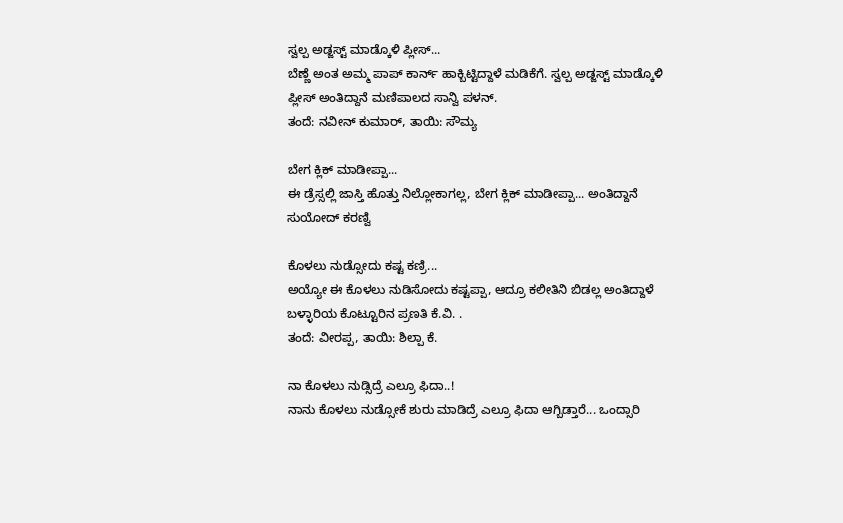ಸ್ವಲ್ಪ ಅಡ್ಜಸ್ಟ್ ಮಾಡ್ಕೊಳಿ ಪ್ಲೀಸ್...
ಬೆಣ್ಣೆ ಅಂತ ಅಮ್ಮ ಪಾಪ್ ಕಾರ್ನ್ ಹಾಕ್ಬಿಟ್ಟಿದ್ದಾಳೆ ಮಡಿಕೆಗೆ. ಸ್ವಲ್ಪ ಅಡ್ಜಸ್ಟ್ ಮಾಡ್ಕೊಳಿ ಪ್ಲೀಸ್ ಅಂತಿದ್ದಾನೆ ಮಣಿಪಾಲದ ಸಾನ್ವಿ ಪಳನ್.
ತಂದೆ: ನವೀನ್ ಕುಮಾರ್, ತಾಯಿ: ಸೌಮ್ಯ

ಬೇಗ ಕ್ಲಿಕ್ ಮಾಡೀಪ್ಪಾ...
ಈ ಡ್ರೆಸ್ಸಲ್ಲಿ ಜಾಸ್ತಿ ಹೊತ್ತು ನಿಲ್ಲೋಕಾಗಲ್ಲ, ಬೇಗ ಕ್ಲಿಕ್ ಮಾಡೀಪ್ಪಾ... ಅಂತಿದ್ದಾನೆ ಸುಯೋದ್ ಕರಣ್ವಿ

ಕೊಳಲು ನುಡ್ಸೋದು ಕಷ್ಟ ಕಣ್ರಿ...
ಅಯ್ಯೋ ಈ ಕೊಳಲು ನುಡಿಸೋದು ಕಷ್ಟಪ್ಪಾ, ಆದ್ರೂ ಕಲೀತಿನಿ ಬಿಡಲ್ಲ ಅಂತಿದ್ದಾಳೆ ಬಳ್ಳಾರಿಯ ಕೊಟ್ಟೂರಿನ ಪ್ರಣತಿ ಕೆ.ವಿ. .
ತಂದೆ: ವೀರಪ್ಪ, ತಾಯಿ: ಶಿಲ್ಪಾ ಕೆ.

ನಾ ಕೊಳಲು ನುಡ್ಸಿದ್ರೆ ಎಲ್ರೂ ಫಿದಾ..!
ನಾನು ಕೊಳಲು ನುಡ್ಸೋಕೆ ಶುರು ಮಾಡಿದ್ರೆ ಎಲ್ರೂ ಫಿದಾ ಆಗ್ಬಿಡ್ತಾರೆ... ಒಂದ್ಸಾರಿ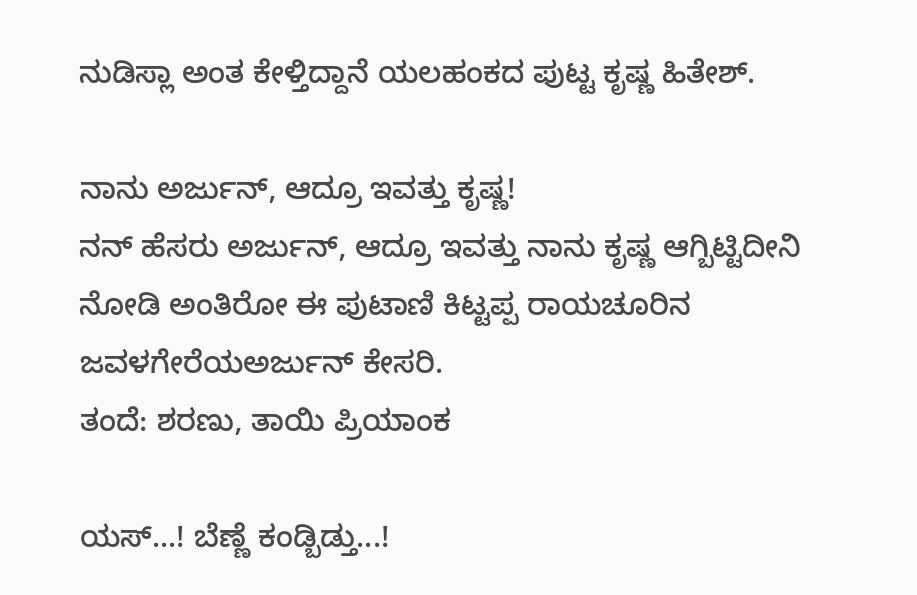ನುಡಿಸ್ಲಾ ಅಂತ ಕೇಳ್ತಿದ್ದಾನೆ ಯಲಹಂಕದ ಪುಟ್ಟ ಕೃಷ್ಣ ಹಿತೇಶ್.

ನಾನು ಅರ್ಜುನ್, ಆದ್ರೂ ಇವತ್ತು ಕೃಷ್ಣ!
ನನ್ ಹೆಸರು ಅರ್ಜುನ್, ಆದ್ರೂ ಇವತ್ತು ನಾನು ಕೃಷ್ಣ ಆಗ್ಬಿಟ್ಟಿದೀನಿ ನೋಡಿ ಅಂತಿರೋ ಈ ಪುಟಾಣಿ ಕಿಟ್ಟಪ್ಪ ರಾಯಚೂರಿನ ಜವಳಗೇರೆಯಅರ್ಜುನ್ ಕೇಸರಿ.
ತಂದೆ: ಶರಣು, ತಾಯಿ ಪ್ರಿಯಾಂಕ

ಯಸ್...! ಬೆಣ್ಣೆ ಕಂಡ್ಬಿಡ್ತು...!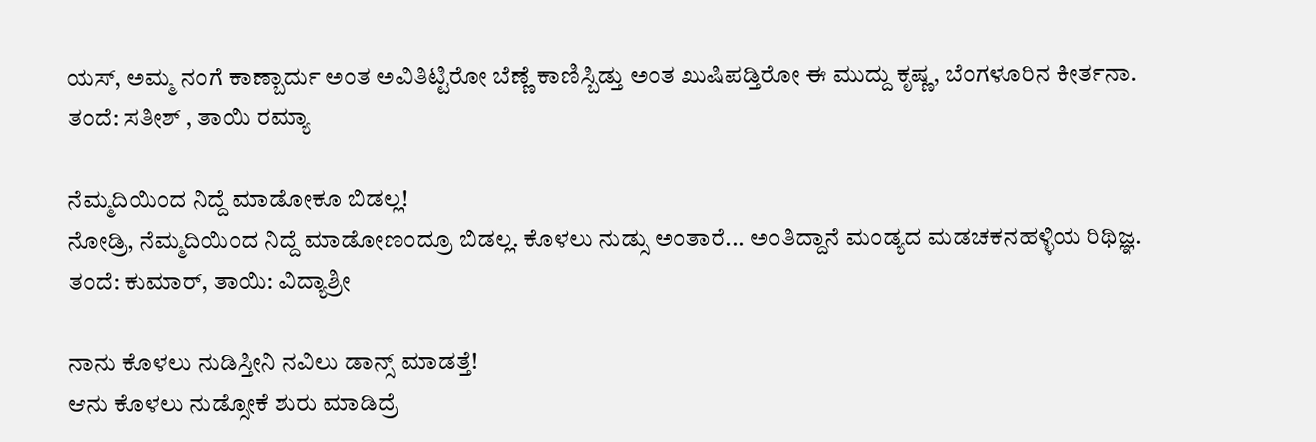ಯಸ್, ಅಮ್ಮ ನಂಗೆ ಕಾಣ್ಬಾರ್ದು ಅಂತ ಅವಿತಿಟ್ಟಿರೋ ಬೆಣ್ಣೆ ಕಾಣಿಸ್ಬಿಡ್ತು ಅಂತ ಖುಷಿಪಡ್ತಿರೋ ಈ ಮುದ್ದು ಕೃಷ್ಣ, ಬೆಂಗಳೂರಿನ ಕೀರ್ತನಾ.
ತಂದೆ: ಸತೀಶ್ , ತಾಯಿ ರಮ್ಯಾ

ನೆಮ್ಮದಿಯಿಂದ ನಿದ್ದೆ ಮಾಡೋಕೂ ಬಿಡಲ್ಲ!
ನೋಡ್ರಿ, ನೆಮ್ಮದಿಯಿಂದ ನಿದ್ದೆ ಮಾಡೋಣಂದ್ರೂ ಬಿಡಲ್ಲ. ಕೊಳಲು ನುಡ್ಸು ಅಂತಾರೆ... ಅಂತಿದ್ದಾನೆ ಮಂಡ್ಯದ ಮಡಚಕನಹಳ್ಳಿಯ ರಿಥಿಜ್ಞ.
ತಂದೆ: ಕುಮಾರ್, ತಾಯಿ: ವಿದ್ಯಾಶ್ರೀ

ನಾನು ಕೊಳಲು ನುಡಿಸ್ತೀನಿ ನವಿಲು ಡಾನ್ಸ್ ಮಾಡತ್ತೆ!
ಆನು ಕೊಳಲು ನುಡ್ಸೋಕೆ ಶುರು ಮಾಡಿದ್ರೆ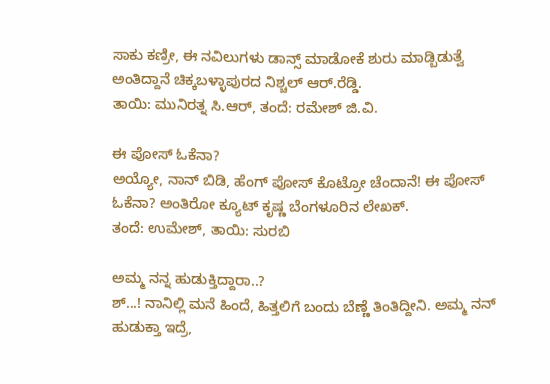ಸಾಕು ಕಣ್ರೀ, ಈ ನವಿಲುಗಳು ಡಾನ್ಸ್ ಮಾಡೋಕೆ ಶುರು ಮಾಡ್ಬಿಡುತ್ವೆ ಅಂತಿದ್ದಾನೆ ಚಿಕ್ಕಬಳ್ಳಾಪುರದ ನಿಶ್ಚಲ್ ಆರ್.ರೆಡ್ಡಿ.
ತಾಯಿ: ಮುನಿರತ್ನ ಸಿ.ಆರ್, ತಂದೆ: ರಮೇಶ್ ಜಿ.ವಿ.

ಈ ಪೋಸ್ ಓಕೆನಾ?
ಅಯ್ಯೋ, ನಾನ್ ಬಿಡಿ, ಹೆಂಗ್ ಪೋಸ್ ಕೊಟ್ರೋ ಚೆಂದಾನೆ! ಈ ಪೋಸ್ ಓಕೆನಾ? ಅಂತಿರೋ ಕ್ಯೂಟ್ ಕೃಷ್ಣ ಬೆಂಗಳೂರಿನ ಲೇಖಕ್.
ತಂದೆ: ಉಮೇಶ್, ತಾಯಿ: ಸುರಬಿ

ಅಮ್ಮ ನನ್ನ ಹುಡುಕ್ತಿದ್ದಾರಾ..?
ಶ್...! ನಾನಿಲ್ಲಿ ಮನೆ ಹಿಂದೆ, ಹಿತ್ತಲಿಗೆ ಬಂದು ಬೆಣ್ಣೆ ತಿಂತಿದ್ದೀನಿ. ಅಮ್ಮ ನನ್ ಹುಡುಕ್ತಾ ಇದ್ರೆ,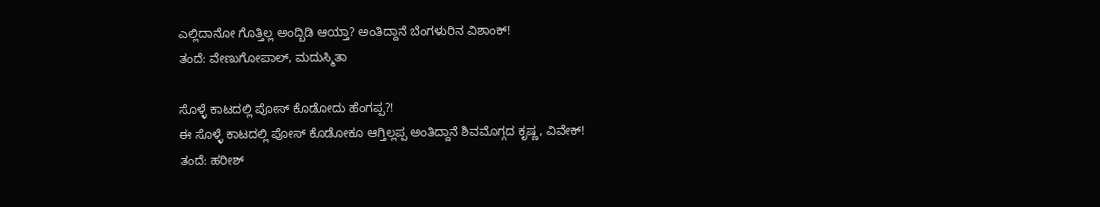ಎಲ್ಲಿದಾನೋ ಗೊತ್ತಿಲ್ಲ ಅಂದ್ಬಿಡಿ ಆಯ್ತಾ? ಅಂತಿದ್ದಾನೆ ಬೆಂಗಳುರಿನ ವಿಶಾಂಕ್!
ತಂದೆ: ವೇಣುಗೋಪಾಲ್, ಮದುಸ್ಮಿತಾ

ಸೊಳ್ಳೆ ಕಾಟದಲ್ಲಿ ಪೋಸ್ ಕೊಡೋದು ಹೆಂಗಪ್ಪ?!
ಈ ಸೊಳ್ಳೆ ಕಾಟದಲ್ಲಿ ಪೋಸ್ ಕೊಡೋಕೂ ಆಗ್ತಿಲ್ಲಪ್ಪ ಅಂತಿದ್ದಾನೆ ಶಿವಮೊಗ್ಗದ ಕೃಷ್ಣ, ವಿವೇಕ್!
ತಂದೆ: ಹರೀಶ್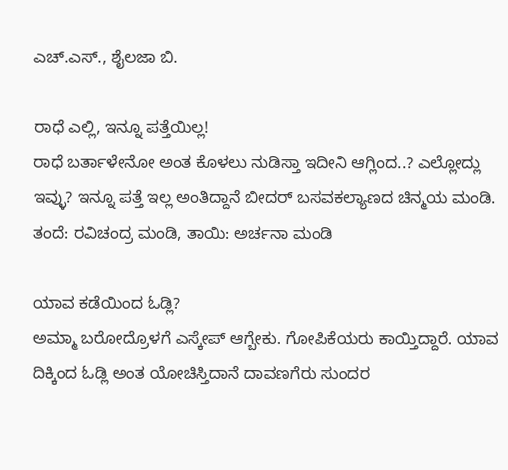ಎಚ್.ಎಸ್., ಶೈಲಜಾ ಬಿ.

ರಾಧೆ ಎಲ್ಲಿ, ಇನ್ನೂ ಪತ್ತೆಯಿಲ್ಲ!
ರಾಧೆ ಬರ್ತಾಳೇನೋ ಅಂತ ಕೊಳಲು ನುಡಿಸ್ತಾ ಇದೀನಿ ಆಗ್ಲಿಂದ..? ಎಲ್ಲೋದ್ಲು ಇವ್ಳು? ಇನ್ನೂ ಪತ್ತೆ ಇಲ್ಲ ಅಂತಿದ್ದಾನೆ ಬೀದರ್ ಬಸವಕಲ್ಯಾಣದ ಚಿನ್ಮಯ ಮಂಡಿ. ತಂದೆ: ರವಿಚಂದ್ರ ಮಂಡಿ, ತಾಯಿ: ಅರ್ಚನಾ ಮಂಡಿ

ಯಾವ ಕಡೆಯಿಂದ ಓಡ್ಲಿ?
ಅಮ್ಮಾ ಬರೋದ್ರೊಳಗೆ ಎಸ್ಕೇಪ್ ಆಗ್ಬೇಕು. ಗೋಪಿಕೆಯರು ಕಾಯ್ತಿದ್ದಾರೆ. ಯಾವ ದಿಕ್ಕಿಂದ ಓಡ್ಲಿ ಅಂತ ಯೋಚಿಸ್ತಿದಾನೆ ದಾವಣಗೆರು ಸುಂದರ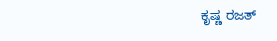ಕೃಷ್ಣ ರಜತ್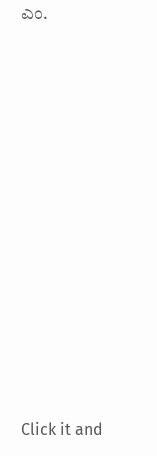ಎಂ.












Click it and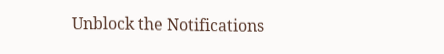Unblock the Notifications